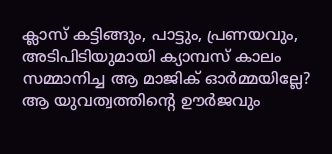ക്ലാസ് കട്ടിങ്ങും, പാട്ടും, പ്രണയവും, അടിപിടിയുമായി ക്യാമ്പസ് കാലം സമ്മാനിച്ച ആ മാജിക് ഓർമ്മയില്ലേ? ആ യുവത്വത്തിന്റെ ഊർജവും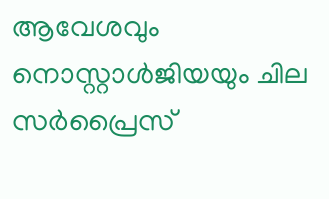ആവേശവും നൊസ്റ്റാൾജിയയും ചില സർപ്രൈസ്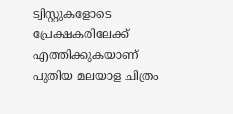ട്വിസ്റ്റുകളോടെ പ്രേക്ഷകരിലേക്ക് എത്തിക്കുകയാണ് പുതിയ മലയാള ചിത്രം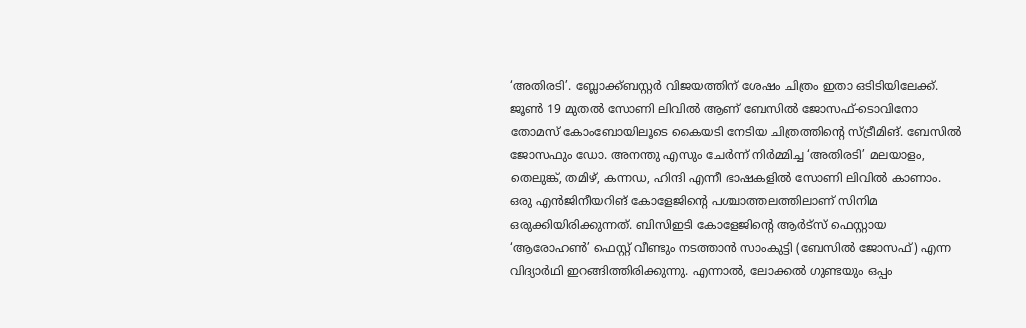‘അതിരടി’. ബ്ലോക്ക്ബസ്റ്റർ വിജയത്തിന് ശേഷം ചിത്രം ഇതാ ഒടിടിയിലേക്ക്.
ജൂൺ 19 മുതൽ സോണി ലിവിൽ ആണ് ബേസിൽ ജോസഫ്-ടൊവിനോ തോമസ് കോംബോയിലൂടെ കൈയടി നേടിയ ചിത്രത്തിന്റെ സ്ട്രീമിങ്. ബേസിൽ ജോസഫും ഡോ. അനന്തു എസും ചേർന്ന് നിർമ്മിച്ച ‘അതിരടി’ മലയാളം, തെലുങ്ക്, തമിഴ്, കന്നഡ, ഹിന്ദി എന്നീ ഭാഷകളിൽ സോണി ലിവിൽ കാണാം.
ഒരു എൻജിനീയറിങ് കോളേജിന്റെ പശ്ചാത്തലത്തിലാണ് സിനിമ ഒരുക്കിയിരിക്കുന്നത്. ബിസിഇടി കോളേജിന്റെ ആർട്സ് ഫെസ്റ്റായ ‘ആരോഹൺ’ ഫെസ്റ്റ് വീണ്ടും നടത്താൻ സാംകുട്ടി (ബേസിൽ ജോസഫ്) എന്ന വിദ്യാർഥി ഇറങ്ങിത്തിരിക്കുന്നു. എന്നാൽ, ലോക്കൽ ഗുണ്ടയും ഒപ്പം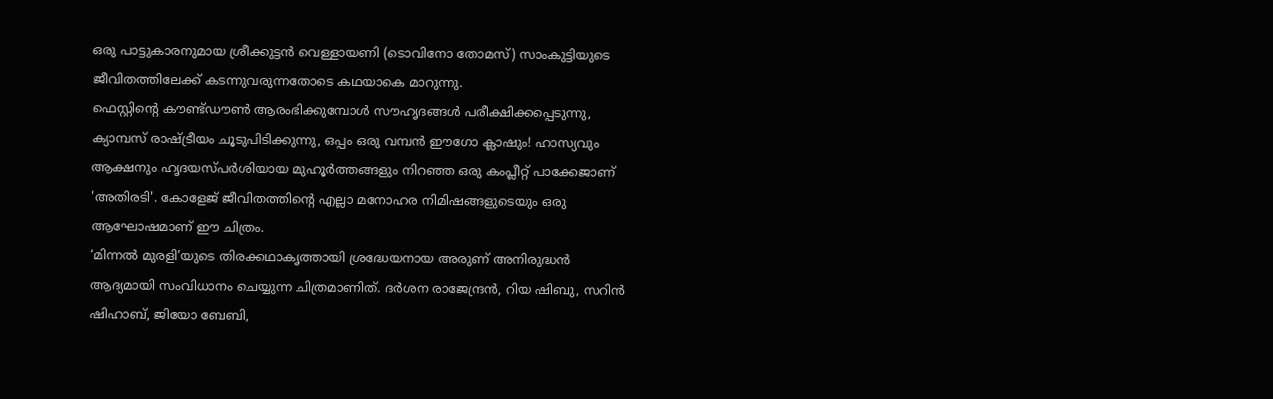ഒരു പാട്ടുകാരനുമായ ശ്രീക്കുട്ടൻ വെള്ളായണി (ടൊവിനോ തോമസ്) സാംകുട്ടിയുടെ ജീവിതത്തിലേക്ക് കടന്നുവരുന്നതോടെ കഥയാകെ മാറുന്നു.
ഫെസ്റ്റിന്റെ കൗണ്ട്ഡൗൺ ആരംഭിക്കുമ്പോൾ സൗഹൃദങ്ങൾ പരീക്ഷിക്കപ്പെടുന്നു, ക്യാമ്പസ് രാഷ്ട്രീയം ചൂടുപിടിക്കുന്നു, ഒപ്പം ഒരു വമ്പൻ ഈഗോ ക്ലാഷും! ഹാസ്യവും ആക്ഷനും ഹൃദയസ്പർശിയായ മുഹൂർത്തങ്ങളും നിറഞ്ഞ ഒരു കംപ്ലീറ്റ് പാക്കേജാണ് 'അതിരടി'. കോളേജ് ജീവിതത്തിന്റെ എല്ലാ മനോഹര നിമിഷങ്ങളുടെയും ഒരു ആഘോഷമാണ് ഈ ചിത്രം.
‘മിന്നൽ മുരളി’യുടെ തിരക്കഥാകൃത്തായി ശ്രദ്ധേയനായ അരുണ് അനിരുദ്ധൻ ആദ്യമായി സംവിധാനം ചെയ്യുന്ന ചിത്രമാണിത്. ദർശന രാജേന്ദ്രൻ, റിയ ഷിബു, സറിൻ ഷിഹാബ്, ജിയോ ബേബി,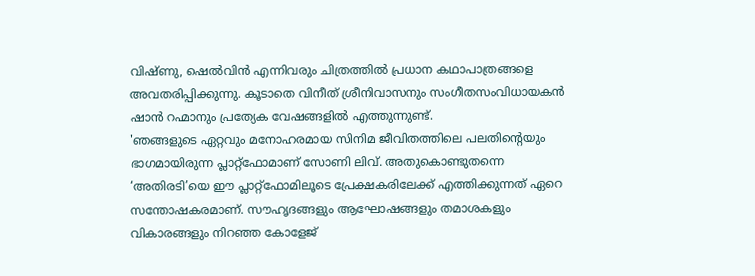വിഷ്ണു, ഷെൽവിൻ എന്നിവരും ചിത്രത്തിൽ പ്രധാന കഥാപാത്രങ്ങളെ അവതരിപ്പിക്കുന്നു. കൂടാതെ വിനീത് ശ്രീനിവാസനും സംഗീതസംവിധായകൻ ഷാൻ റഹ്മാനും പ്രത്യേക വേഷങ്ങളിൽ എത്തുന്നുണ്ട്.
'ഞങ്ങളുടെ ഏറ്റവും മനോഹരമായ സിനിമ ജീവിതത്തിലെ പലതിന്റെയും ഭാഗമായിരുന്ന പ്ലാറ്റ്ഫോമാണ് സോണി ലിവ്. അതുകൊണ്ടുതന്നെ ‘അതിരടി’യെ ഈ പ്ലാറ്റ്ഫോമിലൂടെ പ്രേക്ഷകരിലേക്ക് എത്തിക്കുന്നത് ഏറെ സന്തോഷകരമാണ്. സൗഹൃദങ്ങളും ആഘോഷങ്ങളും തമാശകളും വികാരങ്ങളും നിറഞ്ഞ കോളേജ്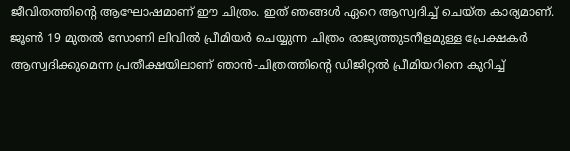ജീവിതത്തിന്റെ ആഘോഷമാണ് ഈ ചിത്രം. ഇത് ഞങ്ങൾ ഏറെ ആസ്വദിച്ച് ചെയ്ത കാര്യമാണ്. ജൂൺ 19 മുതൽ സോണി ലിവിൽ പ്രീമിയർ ചെയ്യുന്ന ചിത്രം രാജ്യത്തുടനീളമുള്ള പ്രേക്ഷകർ ആസ്വദിക്കുമെന്ന പ്രതീക്ഷയിലാണ് ഞാൻ-ചിത്രത്തിന്റെ ഡിജിറ്റൽ പ്രീമിയറിനെ കുറിച്ച്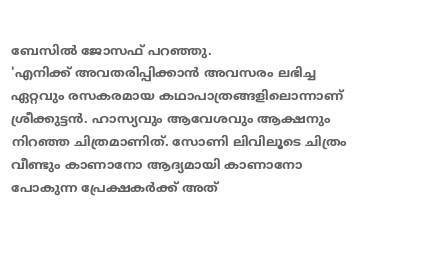ബേസിൽ ജോസഫ് പറഞ്ഞു.
'എനിക്ക് അവതരിപ്പിക്കാൻ അവസരം ലഭിച്ച ഏറ്റവും രസകരമായ കഥാപാത്രങ്ങളിലൊന്നാണ് ശ്രീക്കുട്ടൻ. ഹാസ്യവും ആവേശവും ആക്ഷനും നിറഞ്ഞ ചിത്രമാണിത്. സോണി ലിവിലൂടെ ചിത്രം വീണ്ടും കാണാനോ ആദ്യമായി കാണാനോ പോകുന്ന പ്രേക്ഷകർക്ക് അത്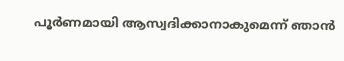പൂർണമായി ആസ്വദിക്കാനാകുമെന്ന് ഞാൻ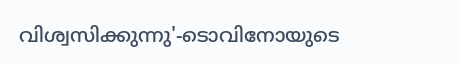വിശ്വസിക്കുന്നു'-ടൊവിനോയുടെ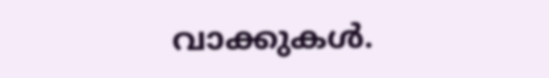വാക്കുകൾ.